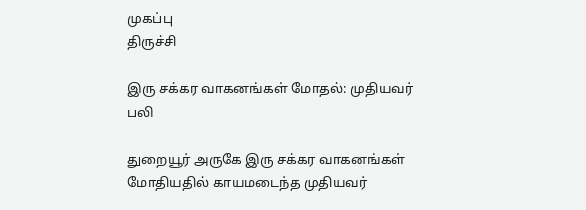முகப்பு
திருச்சி

இரு சக்கர வாகனங்கள் மோதல்: முதியவர் பலி

துறையூர் அருகே இரு சக்கர வாகனங்கள் மோதியதில் காயமடைந்த முதியவர்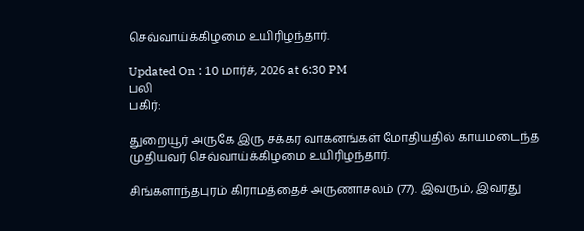செவ்வாய்க்கிழமை உயிரிழந்தார்.

Updated On : 10 மார்ச், 2026 at 6:30 PM
பலி
பகிர்:

துறையூர் அருகே இரு சக்கர வாகனங்கள் மோதியதில் காயமடைந்த முதியவர் செவ்வாய்க்கிழமை உயிரிழந்தார்.

சிங்களாந்தபுரம் கிராமத்தைச் அருணாசலம் (77). இவரும், இவரது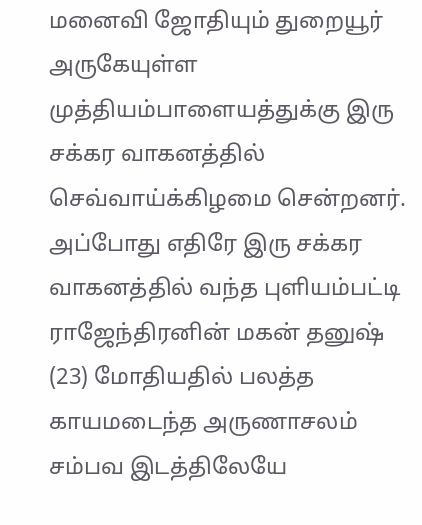மனைவி ஜோதியும் துறையூர் அருகேயுள்ள முத்தியம்பாளையத்துக்கு இரு சக்கர வாகனத்தில் செவ்வாய்க்கிழமை சென்றனர். அப்போது எதிரே இரு சக்கர வாகனத்தில் வந்த புளியம்பட்டி ராஜேந்திரனின் மகன் தனுஷ் (23) மோதியதில் பலத்த காயமடைந்த அருணாசலம் சம்பவ இடத்திலேயே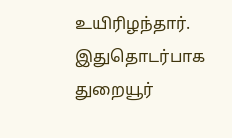உயிரிழந்தார். இதுதொடர்பாக துறையூர்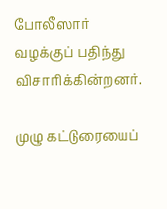போலீஸார் வழக்குப் பதிந்து விசாரிக்கின்றனர்.

முழு கட்டுரையைப்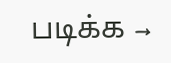படிக்க →